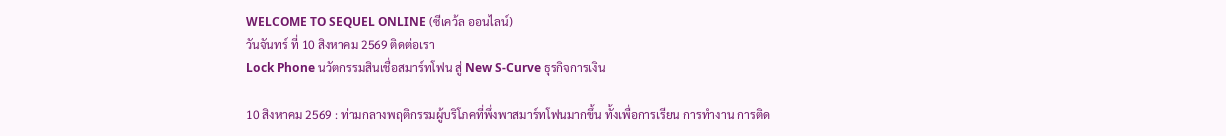WELCOME TO SEQUEL ONLINE (ซีเคว้ล ออนไลน์)
วันจันทร์ ที่ 10 สิงหาคม 2569 ติดต่อเรา
Lock Phone นวัตกรรมสินเชื่อสมาร์ทโฟน สู่ New S-Curve ธุรกิจการเงิน

10 สิงหาคม 2569 : ท่ามกลางพฤติกรรมผู้บริโภคที่พึ่งพาสมาร์ทโฟนมากขึ้น ทั้งเพื่อการเรียน การทำงาน การติด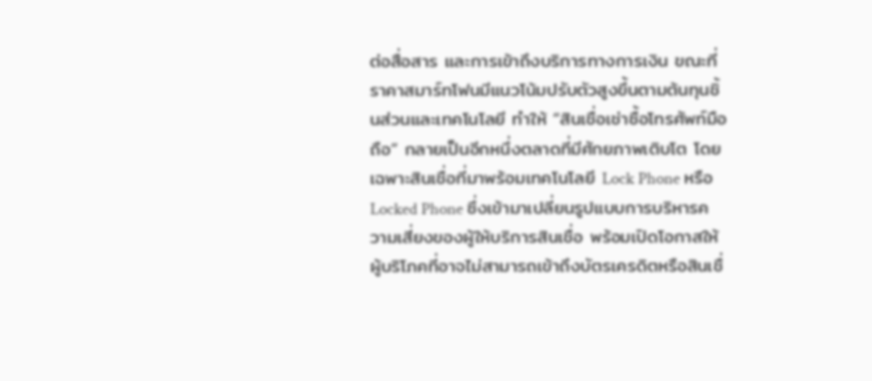ต่อสื่อสาร และการเข้าถึงบริการทางการเงิน ขณะที่ราคาสมาร์ทโฟนมีแนวโน้มปรับตัวสูงขึ้นตามต้นทุนชิ้นส่วนและเทคโนโลยี ทำให้ “สินเชื่อเช่าซื้อโทรศัพท์มือถือ” กลายเป็นอีกหนึ่งตลาดที่มีศักยภาพเติบโต โดยเฉพาะสินเชื่อที่มาพร้อมเทคโนโลยี Lock Phone หรือ Locked Phone ซึ่งเข้ามาเปลี่ยนรูปแบบการบริหารความเสี่ยงของผู้ให้บริการสินเชื่อ พร้อมเปิดโอกาสให้ผู้บริโภคที่อาจไม่สามารถเข้าถึงบัตรเครดิตหรือสินเชื่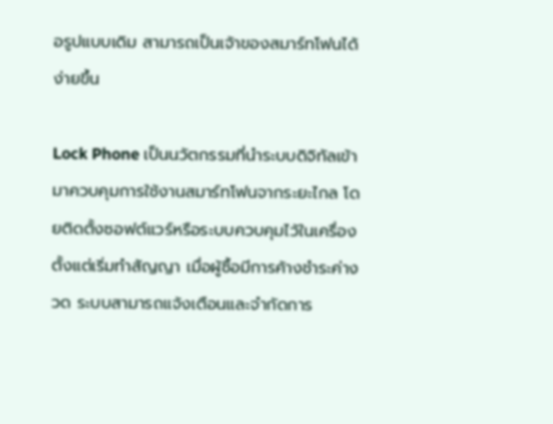อรูปแบบเดิม สามารถเป็นเจ้าของสมาร์ทโฟนได้ง่ายขึ้น

Lock Phone เป็นนวัตกรรมที่นำระบบดิจิทัลเข้ามาควบคุมการใช้งานสมาร์ทโฟนจากระยะไกล โดยติดตั้งซอฟต์แวร์หรือระบบควบคุมไว้ในเครื่องตั้งแต่เริ่มทำสัญญา เมื่อผู้ซื้อมีการค้างชำระค่างวด ระบบสามารถแจ้งเตือนและจำกัดการ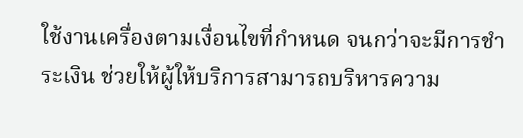ใช้งานเครื่องตามเงื่อนไขที่กำหนด จนกว่าจะมีการชำระเงิน ช่วยให้ผู้ให้บริการสามารถบริหารความ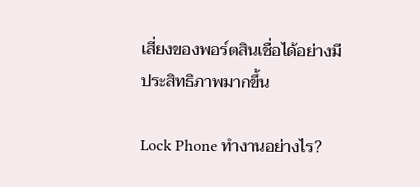เสี่ยงของพอร์ตสินเชื่อได้อย่างมีประสิทธิภาพมากขึ้น

Lock Phone ทำงานอย่างไร?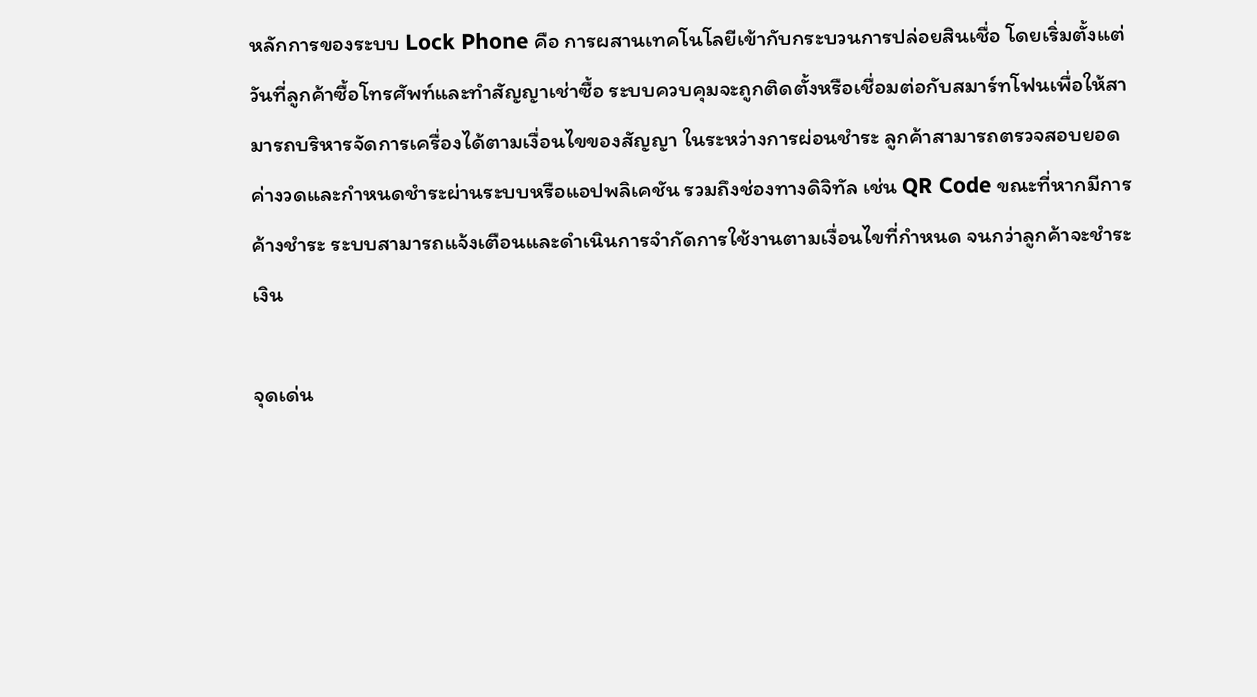หลักการของระบบ Lock Phone คือ การผสานเทคโนโลยีเข้ากับกระบวนการปล่อยสินเชื่อ โดยเริ่มตั้งแต่วันที่ลูกค้าซื้อโทรศัพท์และทำสัญญาเช่าซื้อ ระบบควบคุมจะถูกติดตั้งหรือเชื่อมต่อกับสมาร์ทโฟนเพื่อให้สามารถบริหารจัดการเครื่องได้ตามเงื่อนไขของสัญญา ในระหว่างการผ่อนชำระ ลูกค้าสามารถตรวจสอบยอดค่างวดและกำหนดชำระผ่านระบบหรือแอปพลิเคชัน รวมถึงช่องทางดิจิทัล เช่น QR Code ขณะที่หากมีการค้างชำระ ระบบสามารถแจ้งเตือนและดำเนินการจำกัดการใช้งานตามเงื่อนไขที่กำหนด จนกว่าลูกค้าจะชำระเงิน

จุดเด่น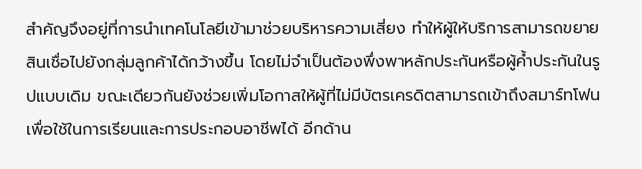สำคัญจึงอยู่ที่การนำเทคโนโลยีเข้ามาช่วยบริหารความเสี่ยง ทำให้ผู้ให้บริการสามารถขยายสินเชื่อไปยังกลุ่มลูกค้าได้กว้างขึ้น โดยไม่จำเป็นต้องพึ่งพาหลักประกันหรือผู้ค้ำประกันในรูปแบบเดิม ขณะเดียวกันยังช่วยเพิ่มโอกาสให้ผู้ที่ไม่มีบัตรเครดิตสามารถเข้าถึงสมาร์ทโฟนเพื่อใช้ในการเรียนและการประกอบอาชีพได้ อีกด้าน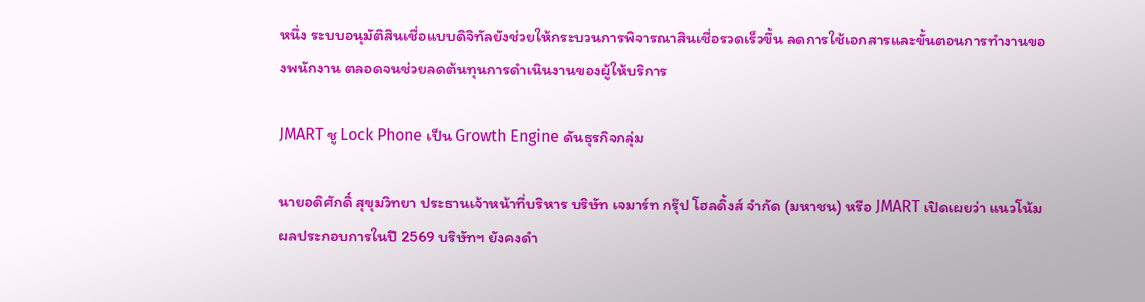หนึ่ง ระบบอนุมัติสินเชื่อแบบดิจิทัลยังช่วยให้กระบวนการพิจารณาสินเชื่อรวดเร็วขึ้น ลดการใช้เอกสารและขั้นตอนการทำงานของพนักงาน ตลอดจนช่วยลดต้นทุนการดำเนินงานของผู้ให้บริการ

JMART ชู Lock Phone เป็น Growth Engine ดันธุรกิจกลุ่ม

นายอดิศักดิ์ สุขุมวิทยา ประธานเจ้าหน้าที่บริหาร บริษัท เจมาร์ท กรุ๊ป โฮลดิ้งส์ จำกัด (มหาชน) หรือ JMART เปิดเผยว่า แนวโน้มผลประกอบการในปี 2569 บริษัทฯ ยังคงดำ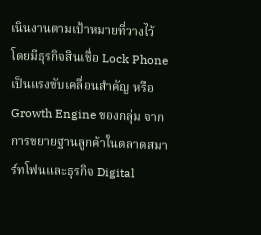เนินงานตามเป้าหมายที่วางไว้ โดยมีธุรกิจสินเชื่อ Lock Phone เป็นแรงขับเคลื่อนสำคัญ หรือ Growth Engine ของกลุ่ม จากการขยายฐานลูกค้าในตลาดสมาร์ทโฟนและธุรกิจ Digital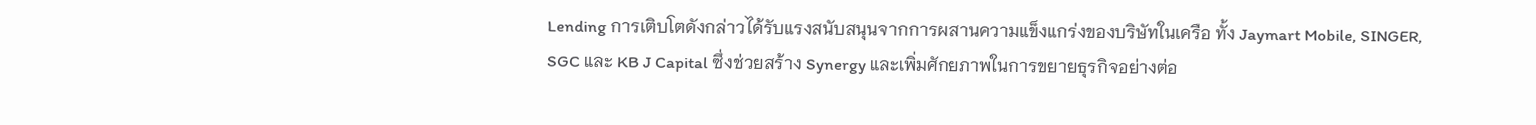Lending การเติบโตดังกล่าวได้รับแรงสนับสนุนจากการผสานความแข็งแกร่งของบริษัทในเครือ ทั้ง Jaymart Mobile, SINGER, SGC และ KB J Capital ซึ่งช่วยสร้าง Synergy และเพิ่มศักยภาพในการขยายธุรกิจอย่างต่อ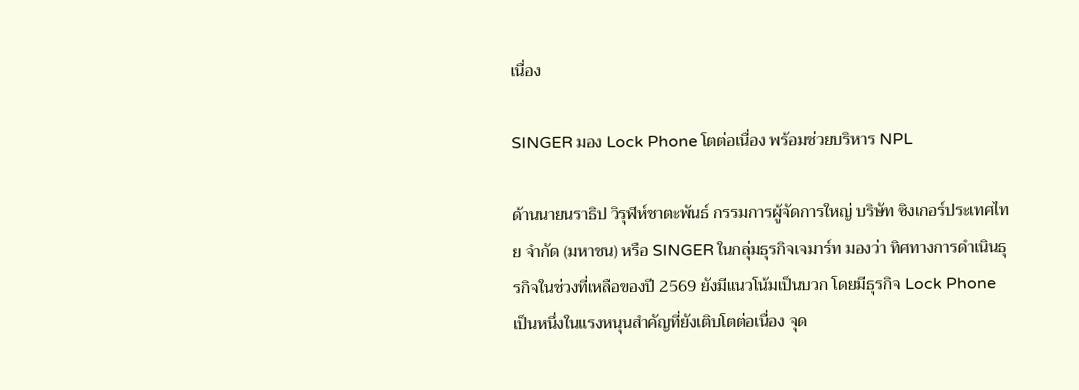เนื่อง

SINGER มอง Lock Phone โตต่อเนื่อง พร้อมช่วยบริหาร NPL

ด้านนายนราธิป วิรุฬห์ชาตะพันธ์ กรรมการผู้จัดการใหญ่ บริษัท ซิงเกอร์ประเทศไทย จำกัด (มหาชน) หรือ SINGER ในกลุ่มธุรกิจเจมาร์ท มองว่า ทิศทางการดำเนินธุรกิจในช่วงที่เหลือของปี 2569 ยังมีแนวโน้มเป็นบวก โดยมีธุรกิจ Lock Phone เป็นหนึ่งในแรงหนุนสำคัญที่ยังเติบโตต่อเนื่อง จุด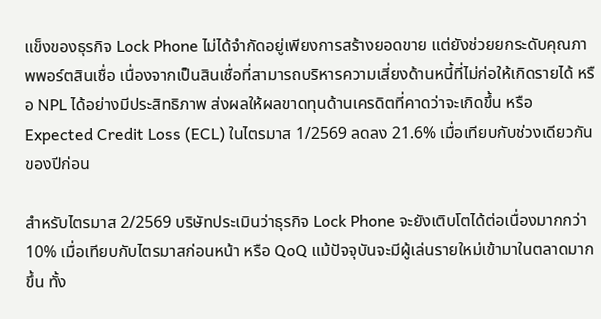แข็งของธุรกิจ Lock Phone ไม่ได้จำกัดอยู่เพียงการสร้างยอดขาย แต่ยังช่วยยกระดับคุณภาพพอร์ตสินเชื่อ เนื่องจากเป็นสินเชื่อที่สามารถบริหารความเสี่ยงด้านหนี้ที่ไม่ก่อให้เกิดรายได้ หรือ NPL ได้อย่างมีประสิทธิภาพ ส่งผลให้ผลขาดทุนด้านเครดิตที่คาดว่าจะเกิดขึ้น หรือ Expected Credit Loss (ECL) ในไตรมาส 1/2569 ลดลง 21.6% เมื่อเทียบกับช่วงเดียวกันของปีก่อน

สำหรับไตรมาส 2/2569 บริษัทประเมินว่าธุรกิจ Lock Phone จะยังเติบโตได้ต่อเนื่องมากกว่า 10% เมื่อเทียบกับไตรมาสก่อนหน้า หรือ QoQ แม้ปัจจุบันจะมีผู้เล่นรายใหม่เข้ามาในตลาดมากขึ้น ทั้ง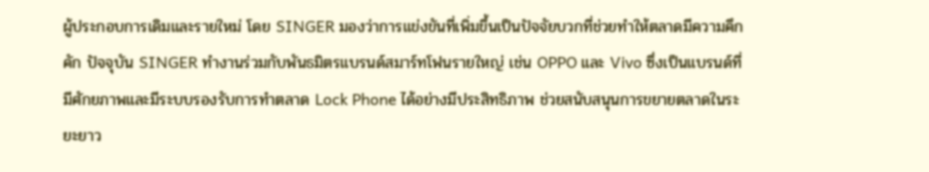ผู้ประกอบการเดิมและรายใหม่ โดย SINGER มองว่าการแข่งขันที่เพิ่มขึ้นเป็นปัจจัยบวกที่ช่วยทำให้ตลาดมีความคึกคัก ปัจจุบัน SINGER ทำงานร่วมกับพันธมิตรแบรนด์สมาร์ทโฟนรายใหญ่ เช่น OPPO และ Vivo ซึ่งเป็นแบรนด์ที่มีศักยภาพและมีระบบรองรับการทำตลาด Lock Phone ได้อย่างมีประสิทธิภาพ ช่วยสนับสนุนการขยายตลาดในระยะยาว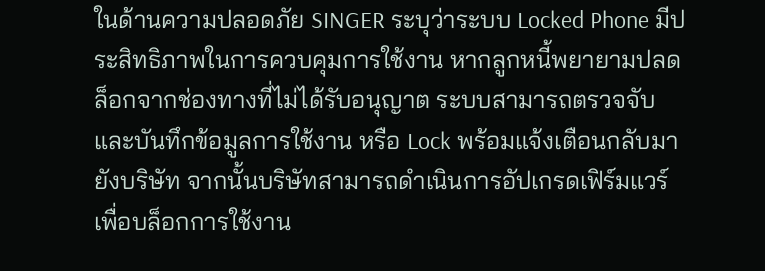ในด้านความปลอดภัย SINGER ระบุว่าระบบ Locked Phone มีประสิทธิภาพในการควบคุมการใช้งาน หากลูกหนี้พยายามปลดล็อกจากช่องทางที่ไม่ได้รับอนุญาต ระบบสามารถตรวจจับและบันทึกข้อมูลการใช้งาน หรือ Lock พร้อมแจ้งเตือนกลับมายังบริษัท จากนั้นบริษัทสามารถดำเนินการอัปเกรดเฟิร์มแวร์เพื่อบล็อกการใช้งาน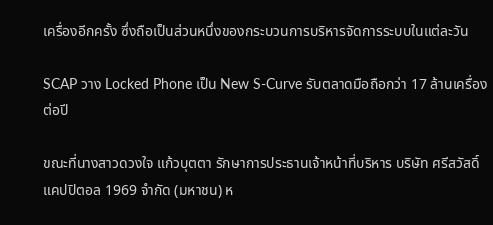เครื่องอีกครั้ง ซึ่งถือเป็นส่วนหนึ่งของกระบวนการบริหารจัดการระบบในแต่ละวัน

SCAP วาง Locked Phone เป็น New S-Curve รับตลาดมือถือกว่า 17 ล้านเครื่องต่อปี

ขณะที่นางสาวดวงใจ แก้วบุตตา รักษาการประธานเจ้าหน้าที่บริหาร บริษัท ศรีสวัสดิ์ แคปปิตอล 1969 จำกัด (มหาชน) ห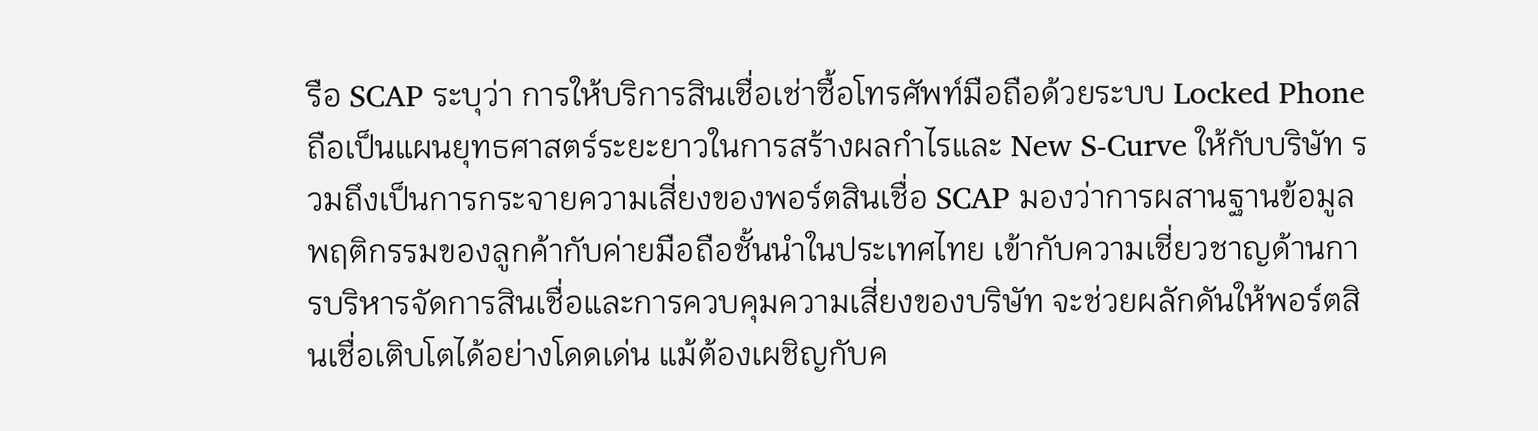รือ SCAP ระบุว่า การให้บริการสินเชื่อเช่าซื้อโทรศัพท์มือถือด้วยระบบ Locked Phone ถือเป็นแผนยุทธศาสตร์ระยะยาวในการสร้างผลกำไรและ New S-Curve ให้กับบริษัท รวมถึงเป็นการกระจายความเสี่ยงของพอร์ตสินเชื่อ SCAP มองว่าการผสานฐานข้อมูลพฤติกรรมของลูกค้ากับค่ายมือถือชั้นนำในประเทศไทย เข้ากับความเชี่ยวชาญด้านการบริหารจัดการสินเชื่อและการควบคุมความเสี่ยงของบริษัท จะช่วยผลักดันให้พอร์ตสินเชื่อเติบโตได้อย่างโดดเด่น แม้ต้องเผชิญกับค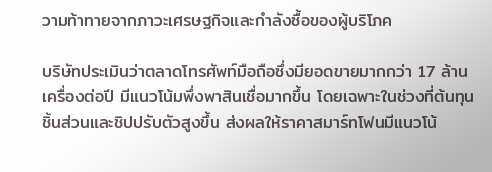วามท้าทายจากภาวะเศรษฐกิจและกำลังซื้อของผู้บริโภค

บริษัทประเมินว่าตลาดโทรศัพท์มือถือซึ่งมียอดขายมากกว่า 17 ล้านเครื่องต่อปี มีแนวโน้มพึ่งพาสินเชื่อมากขึ้น โดยเฉพาะในช่วงที่ต้นทุนชิ้นส่วนและชิปปรับตัวสูงขึ้น ส่งผลให้ราคาสมาร์ทโฟนมีแนวโน้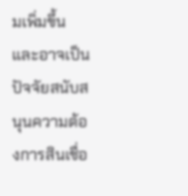มเพิ่มขึ้น และอาจเป็นปัจจัยสนับสนุนความต้องการสินเชื่อ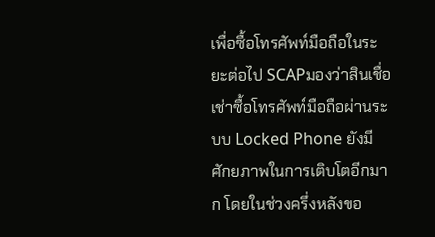เพื่อซื้อโทรศัพท์มือถือในระยะต่อไป SCAPมองว่าสินเชื่อเช่าซื้อโทรศัพท์มือถือผ่านระบบ Locked Phone ยังมีศักยภาพในการเติบโตอีกมาก โดยในช่วงครึ่งหลังขอ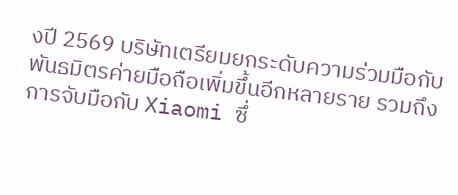งปี 2569 บริษัทเตรียมยกระดับความร่วมมือกับพันธมิตรค่ายมือถือเพิ่มขึ้นอีกหลายราย รวมถึงการจับมือกับ Xiaomi ซึ่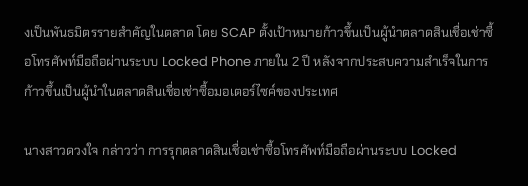งเป็นพันธมิตรรายสำคัญในตลาด โดย SCAP ตั้งเป้าหมายก้าวขึ้นเป็นผู้นำตลาดสินเชื่อเช่าซื้อโทรศัพท์มือถือผ่านระบบ Locked Phone ภายใน 2 ปี หลังจากประสบความสำเร็จในการก้าวขึ้นเป็นผู้นำในตลาดสินเชื่อเช่าซื้อมอเตอร์ไซค์ของประเทศ

นางสาวดวงใจ กล่าวว่า การรุกตลาดสินเชื่อเช่าซื้อโทรศัพท์มือถือผ่านระบบ Locked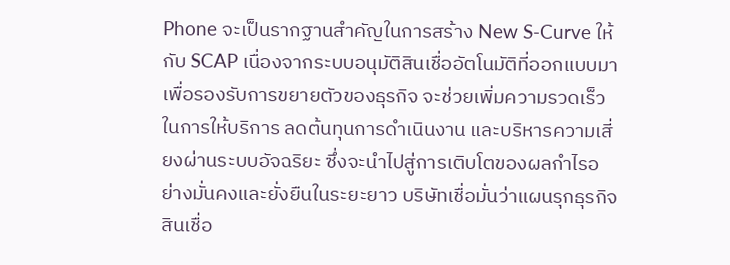Phone จะเป็นรากฐานสำคัญในการสร้าง New S-Curve ให้กับ SCAP เนื่องจากระบบอนุมัติสินเชื่ออัตโนมัติที่ออกแบบมาเพื่อรองรับการขยายตัวของธุรกิจ จะช่วยเพิ่มความรวดเร็วในการให้บริการ ลดต้นทุนการดำเนินงาน และบริหารความเสี่ยงผ่านระบบอัจฉริยะ ซึ่งจะนำไปสู่การเติบโตของผลกำไรอย่างมั่นคงและยั่งยืนในระยะยาว บริษัทเชื่อมั่นว่าแผนรุกธุรกิจสินเชื่อ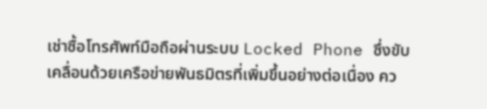เช่าซื้อโทรศัพท์มือถือผ่านระบบ Locked Phone ซึ่งขับเคลื่อนด้วยเครือข่ายพันธมิตรที่เพิ่มขึ้นอย่างต่อเนื่อง คว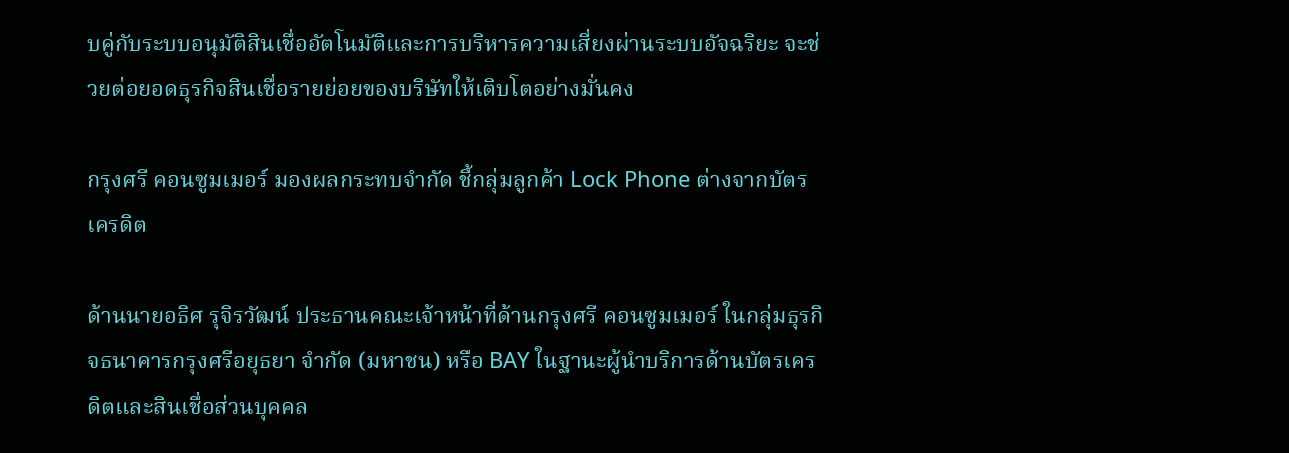บคู่กับระบบอนุมัติสินเชื่ออัตโนมัติและการบริหารความเสี่ยงผ่านระบบอัจฉริยะ จะช่วยต่อยอดธุรกิจสินเชื่อรายย่อยของบริษัทให้เติบโตอย่างมั่นคง

กรุงศรี คอนซูมเมอร์ มองผลกระทบจำกัด ชี้กลุ่มลูกค้า Lock Phone ต่างจากบัตรเครดิต

ด้านนายอธิศ รุจิรวัฒน์ ประธานคณะเจ้าหน้าที่ด้านกรุงศรี คอนซูมเมอร์ ในกลุ่มธุรกิจธนาคารกรุงศรีอยุธยา จำกัด (มหาชน) หรือ BAY ในฐานะผู้นำบริการด้านบัตรเครดิตและสินเชื่อส่วนบุคคล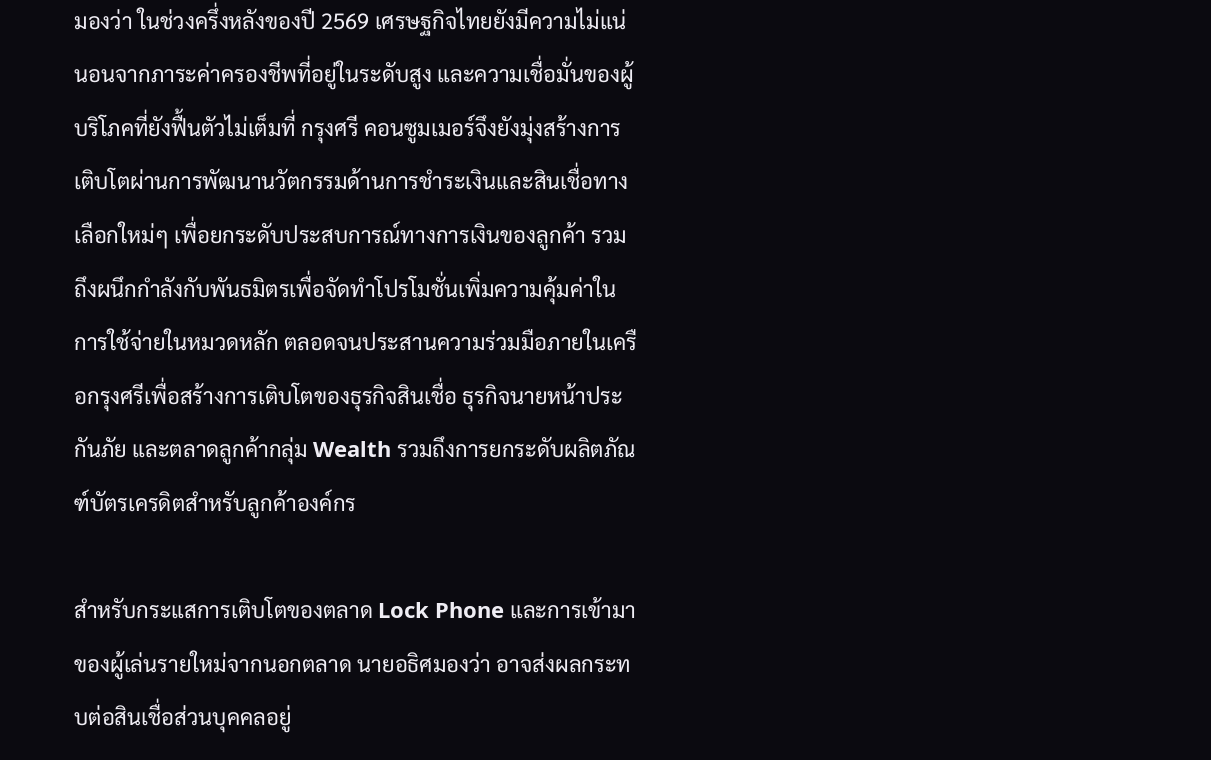มองว่า ในช่วงครึ่งหลังของปี 2569 เศรษฐกิจไทยยังมีความไม่แน่นอนจากภาระค่าครองชีพที่อยู่ในระดับสูง และความเชื่อมั่นของผู้บริโภคที่ยังฟื้นตัวไม่เต็มที่ กรุงศรี คอนซูมเมอร์จึงยังมุ่งสร้างการเติบโตผ่านการพัฒนานวัตกรรมด้านการชำระเงินและสินเชื่อทางเลือกใหม่ๆ เพื่อยกระดับประสบการณ์ทางการเงินของลูกค้า รวมถึงผนึกกำลังกับพันธมิตรเพื่อจัดทำโปรโมชั่นเพิ่มความคุ้มค่าในการใช้จ่ายในหมวดหลัก ตลอดจนประสานความร่วมมือภายในเครือกรุงศรีเพื่อสร้างการเติบโตของธุรกิจสินเชื่อ ธุรกิจนายหน้าประกันภัย และตลาดลูกค้ากลุ่ม Wealth รวมถึงการยกระดับผลิตภัณฑ์บัตรเครดิตสำหรับลูกค้าองค์กร

สำหรับกระแสการเติบโตของตลาด Lock Phone และการเข้ามาของผู้เล่นรายใหม่จากนอกตลาด นายอธิศมองว่า อาจส่งผลกระทบต่อสินเชื่อส่วนบุคคลอยู่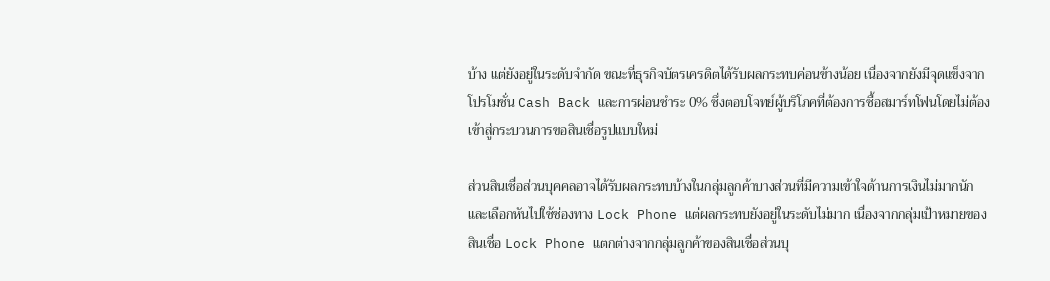บ้าง แต่ยังอยู่ในระดับจำกัด ขณะที่ธุรกิจบัตรเครดิตได้รับผลกระทบค่อนข้างน้อย เนื่องจากยังมีจุดแข็งจากโปรโมชั่น Cash Back และการผ่อนชำระ 0% ซึ่งตอบโจทย์ผู้บริโภคที่ต้องการซื้อสมาร์ทโฟนโดยไม่ต้องเข้าสู่กระบวนการขอสินเชื่อรูปแบบใหม่

ส่วนสินเชื่อส่วนบุคคลอาจได้รับผลกระทบบ้างในกลุ่มลูกค้าบางส่วนที่มีความเข้าใจด้านการเงินไม่มากนักและเลือกหันไปใช้ช่องทาง Lock Phone แต่ผลกระทบยังอยู่ในระดับไม่มาก เนื่องจากกลุ่มเป้าหมายของสินเชื่อ Lock Phone แตกต่างจากกลุ่มลูกค้าของสินเชื่อส่วนบุ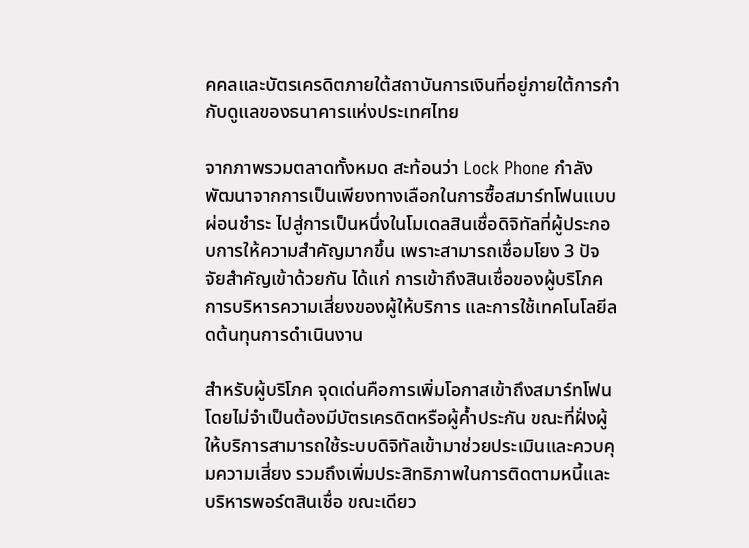คคลและบัตรเครดิตภายใต้สถาบันการเงินที่อยู่ภายใต้การกำกับดูแลของธนาคารแห่งประเทศไทย

จากภาพรวมตลาดทั้งหมด สะท้อนว่า Lock Phone กำลังพัฒนาจากการเป็นเพียงทางเลือกในการซื้อสมาร์ทโฟนแบบผ่อนชำระ ไปสู่การเป็นหนึ่งในโมเดลสินเชื่อดิจิทัลที่ผู้ประกอบการให้ความสำคัญมากขึ้น เพราะสามารถเชื่อมโยง 3 ปัจจัยสำคัญเข้าด้วยกัน ได้แก่ การเข้าถึงสินเชื่อของผู้บริโภค การบริหารความเสี่ยงของผู้ให้บริการ และการใช้เทคโนโลยีลดต้นทุนการดำเนินงาน

สำหรับผู้บริโภค จุดเด่นคือการเพิ่มโอกาสเข้าถึงสมาร์ทโฟนโดยไม่จำเป็นต้องมีบัตรเครดิตหรือผู้ค้ำประกัน ขณะที่ฝั่งผู้ให้บริการสามารถใช้ระบบดิจิทัลเข้ามาช่วยประเมินและควบคุมความเสี่ยง รวมถึงเพิ่มประสิทธิภาพในการติดตามหนี้และบริหารพอร์ตสินเชื่อ ขณะเดียว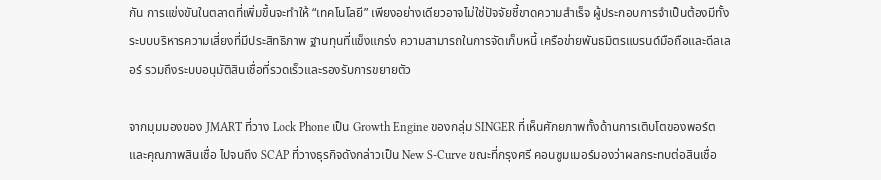กัน การแข่งขันในตลาดที่เพิ่มขึ้นจะทำให้ “เทคโนโลยี” เพียงอย่างเดียวอาจไม่ใช่ปัจจัยชี้ขาดความสำเร็จ ผู้ประกอบการจำเป็นต้องมีทั้งระบบบริหารความเสี่ยงที่มีประสิทธิภาพ ฐานทุนที่แข็งแกร่ง ความสามารถในการจัดเก็บหนี้ เครือข่ายพันธมิตรแบรนด์มือถือและดีลเลอร์ รวมถึงระบบอนุมัติสินเชื่อที่รวดเร็วและรองรับการขยายตัว

จากมุมมองของ JMART ที่วาง Lock Phone เป็น Growth Engine ของกลุ่ม SINGER ที่เห็นศักยภาพทั้งด้านการเติบโตของพอร์ตและคุณภาพสินเชื่อ ไปจนถึง SCAP ที่วางธุรกิจดังกล่าวเป็น New S-Curve ขณะที่กรุงศรี คอนซูมเมอร์มองว่าผลกระทบต่อสินเชื่อ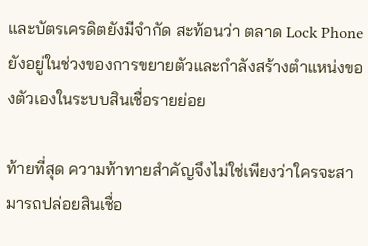และบัตรเครดิตยังมีจำกัด สะท้อนว่า ตลาด Lock Phone ยังอยู่ในช่วงของการขยายตัวและกำลังสร้างตำแหน่งของตัวเองในระบบสินเชื่อรายย่อย

ท้ายที่สุด ความท้าทายสำคัญจึงไม่ใช่เพียงว่าใครจะสามารถปล่อยสินเชื่อ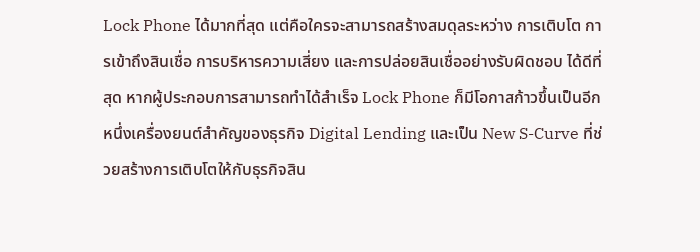Lock Phone ได้มากที่สุด แต่คือใครจะสามารถสร้างสมดุลระหว่าง การเติบโต การเข้าถึงสินเชื่อ การบริหารความเสี่ยง และการปล่อยสินเชื่ออย่างรับผิดชอบ ได้ดีที่สุด หากผู้ประกอบการสามารถทำได้สำเร็จ Lock Phone ก็มีโอกาสก้าวขึ้นเป็นอีกหนึ่งเครื่องยนต์สำคัญของธุรกิจ Digital Lending และเป็น New S-Curve ที่ช่วยสร้างการเติบโตให้กับธุรกิจสิน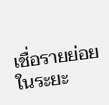เชื่อรายย่อยในระยะ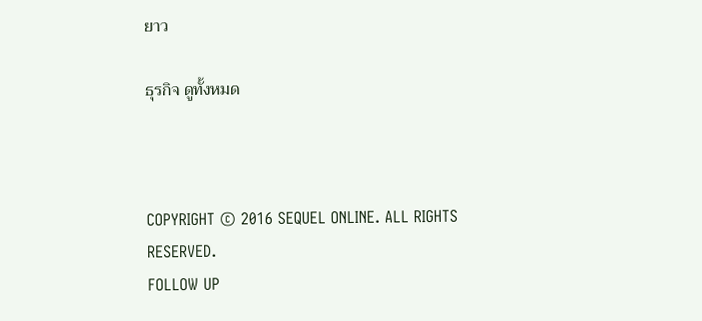ยาว

ธุรกิจ ดูทั้งหมด



COPYRIGHT © 2016 SEQUEL ONLINE. ALL RIGHTS RESERVED.
FOLLOW UP